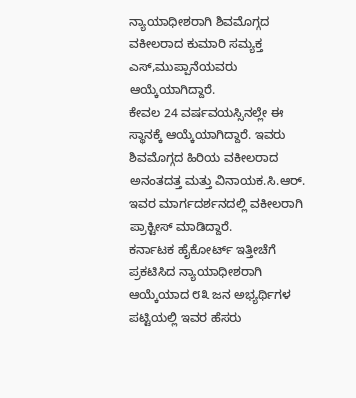ನ್ಯಾಯಾಧೀಶರಾಗಿ ಶಿವಮೊಗ್ಗದ ವಕೀಲರಾದ ಕುಮಾರಿ ಸಮ್ಯಕ್ತ ಎಸ್,ಮುಪ್ಪಾನೆಯವರು ಆಯ್ಕೆಯಾಗಿದ್ದಾರೆ.
ಕೇವಲ 24 ವರ್ಷವಯಸ್ಸಿನಲ್ಲೇ ಈ ಸ್ಥಾನಕ್ಕೆ ಆಯ್ಕೆಯಾಗಿದ್ದಾರೆ. ಇವರು ಶಿವಮೊಗ್ಗದ ಹಿರಿಯ ವಕೀಲರಾದ ಅನಂತದತ್ತ ಮತ್ತು ವಿನಾಯಕ.ಸಿ.ಆರ್. ಇವರ ಮಾರ್ಗದರ್ಶನದಲ್ಲಿ ವಕೀಲರಾಗಿ ಪ್ರಾಕ್ಟೀಸ್ ಮಾಡಿದ್ದಾರೆ.
ಕರ್ನಾಟಕ ಹೈಕೋರ್ಟ್ ಇತ್ತೀಚೆಗೆ ಪ್ರಕಟಿಸಿದ ನ್ಯಾಯಾಧೀಶರಾಗಿ ಆಯ್ಕೆಯಾದ ೮೩ ಜನ ಅಭ್ಯರ್ಥಿಗಳ ಪಟ್ಟಿಯಲ್ಲಿ ಇವರ ಹೆಸರು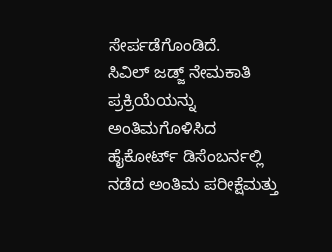ಸೇರ್ಪಡೆಗೊಂಡಿದೆ.
ಸಿವಿಲ್ ಜಡ್ಜ್ ನೇಮಕಾತಿ ಪ್ರಕ್ರಿಯೆಯನ್ನು ಅಂತಿಮಗೊಳಿಸಿದ ಹೈಕೋರ್ಟ್ ಡಿಸೆಂಬರ್ನಲ್ಲಿ ನಡೆದ ಅಂತಿಮ ಪರೀಕ್ಷೆಮತ್ತು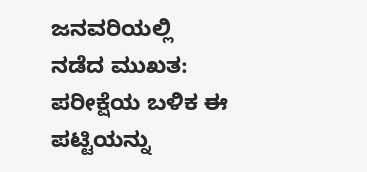ಜನವರಿಯಲ್ಲಿ ನಡೆದ ಮುಖತ: ಪರೀಕ್ಷೆಯ ಬಳಿಕ ಈ ಪಟ್ಟಿಯನ್ನು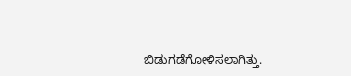ಬಿಡುಗಡೆಗೋಳಿಸಲಾಗಿತ್ತು.